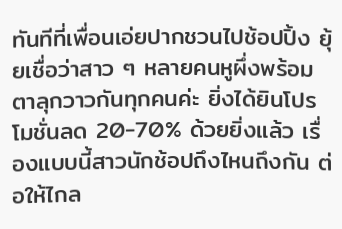ทันทีที่เพื่อนเอ่ยปากชวนไปช้อปปิ้ง ยุ้ยเชื่อว่าสาว ๆ หลายคนหูผึ่งพร้อมตาลุกวาวกันทุกคนค่ะ ยิ่งได้ยินโปรโมชั่นลด 20-70% ด้วยยิ่งแล้ว เรื่องแบบนี้สาวนักช้อปถึงไหนถึงกัน ต่อให้ไกล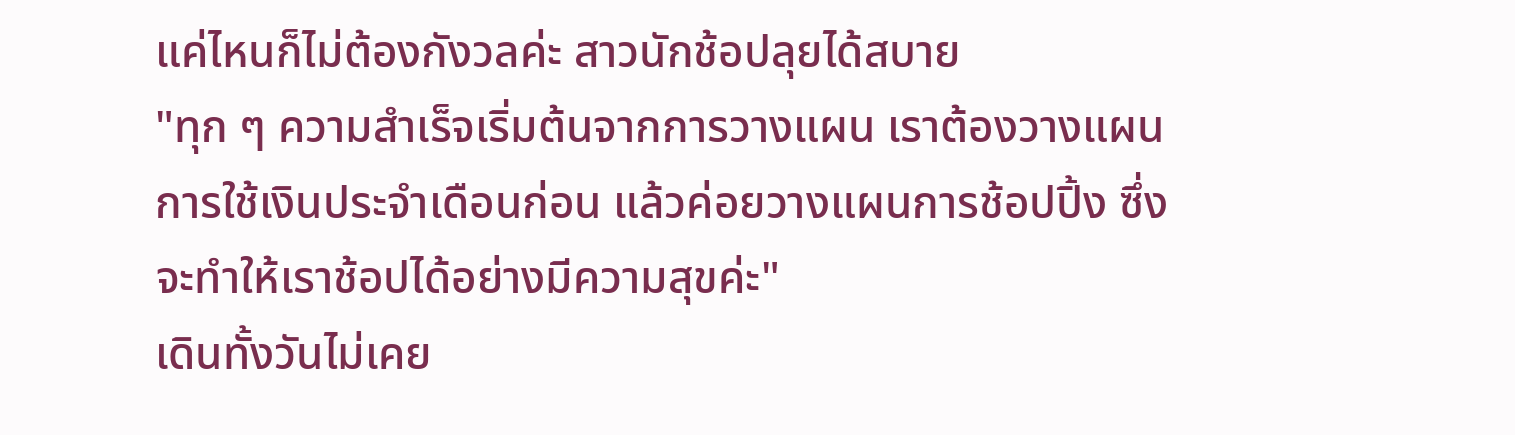แค่ไหนก็ไม่ต้องกังวลค่ะ สาวนักช้อปลุยได้สบาย
"ทุก ๆ ความสำเร็จเริ่มต้นจากการวางแผน เราต้องวางแผนการใช้เงินประจำเดือนก่อน แล้วค่อยวางแผนการช้อปปิ้ง ซึ่งจะทำให้เราช้อปได้อย่างมีความสุขค่ะ"
เดินทั้งวันไม่เคย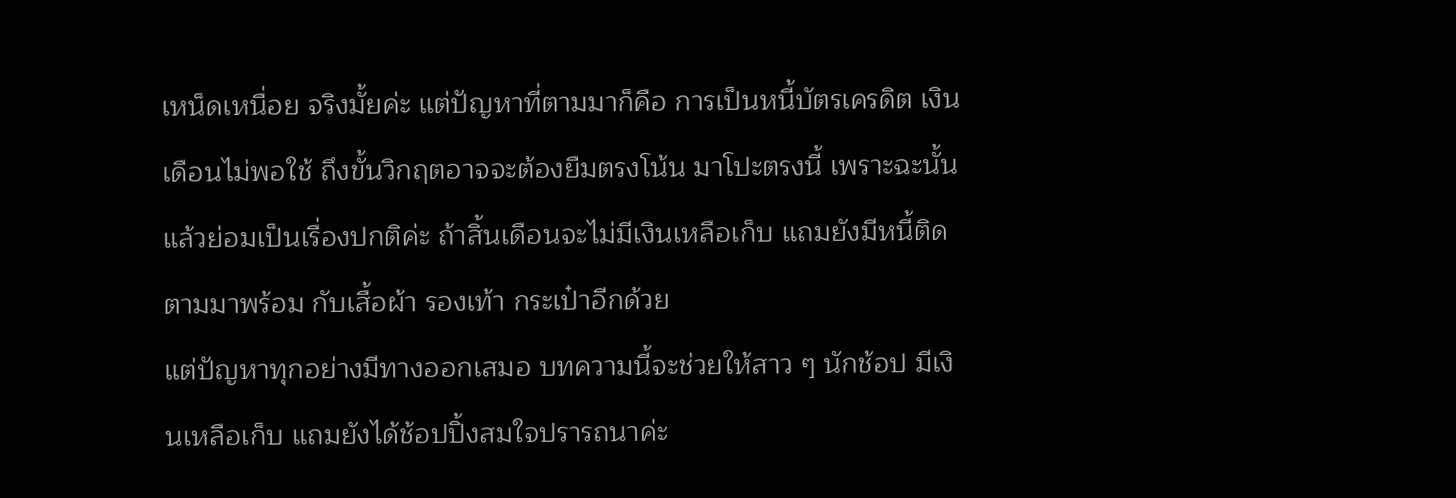เหน็ดเหนื่อย จริงมั้ยค่ะ แต่ปัญหาที่ตามมาก็คือ การเป็นหนี้บัตรเครดิต เงินเดือนไม่พอใช้ ถึงขั้นวิกฤตอาจจะต้องยืมตรงโน้น มาโปะตรงนี้ เพราะฉะนั้นแล้วย่อมเป็นเรื่องปกติค่ะ ถ้าสิ้นเดือนจะไม่มีเงินเหลือเก็บ แถมยังมีหนี้ติดตามมาพร้อม กับเสื้อผ้า รองเท้า กระเป๋าอีกด้วย
แต่ปัญหาทุกอย่างมีทางออกเสมอ บทความนี้จะช่วยให้สาว ๆ นักช้อป มีเงินเหลือเก็บ แถมยังได้ช้อปปิ้งสมใจปรารถนาค่ะ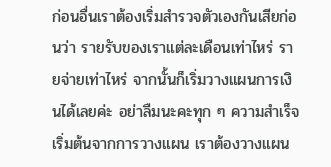ก่อนอื่นเราต้องเริ่มสำรวจตัวเองกันเสียก่อนว่า รายรับของเราแต่ละเดือนเท่าไหร่ รายจ่ายเท่าไหร่ จากนั้นก็เริ่มวางแผนการเงินได้เลยค่ะ อย่าลืมนะคะทุก ๆ ความสำเร็จเริ่มต้นจากการวางแผน เราต้องวางแผน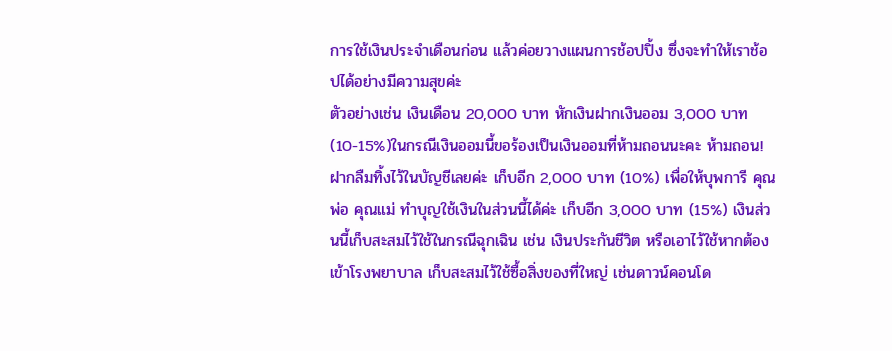การใช้เงินประจำเดือนก่อน แล้วค่อยวางแผนการช้อปปิ้ง ซึ่งจะทำให้เราช้อปได้อย่างมีความสุขค่ะ
ตัวอย่างเช่น เงินเดือน 20,000 บาท หักเงินฝากเงินออม 3,000 บาท (10-15%)ในกรณีเงินออมนี้ขอร้องเป็นเงินออมที่ห้ามถอนนะคะ ห้ามถอน! ฝากลืมทิ้งไว้ในบัญชีเลยค่ะ เก็บอีก 2,000 บาท (10%) เพื่อให้บุพการี คุณพ่อ คุณแม่ ทำบุญใช้เงินในส่วนนี้ได้ค่ะ เก็บอีก 3,000 บาท (15%) เงินส่วนนี้เก็บสะสมไว้ใช้ในกรณีฉุกเฉิน เช่น เงินประกันชีวิต หรือเอาไว้ใช้หากต้องเข้าโรงพยาบาล เก็บสะสมไว้ใช้ซื้อสิ่งของที่ใหญ่ เช่นดาวน์คอนโด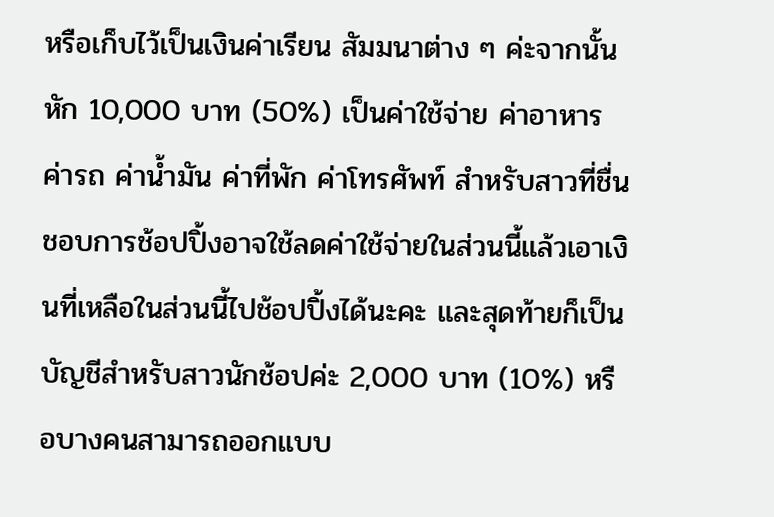หรือเก็บไว้เป็นเงินค่าเรียน สัมมนาต่าง ๆ ค่ะจากนั้นหัก 10,000 บาท (50%) เป็นค่าใช้จ่าย ค่าอาหาร ค่ารถ ค่าน้ำมัน ค่าที่พัก ค่าโทรศัพท์ สำหรับสาวที่ชื่นชอบการช้อปปิ้งอาจใช้ลดค่าใช้จ่ายในส่วนนี้แล้วเอาเงินที่เหลือในส่วนนี้ไปช้อปปิ้งได้นะคะ และสุดท้ายก็เป็นบัญชีสำหรับสาวนักช้อปค่ะ 2,000 บาท (10%) หรือบางคนสามารถออกแบบ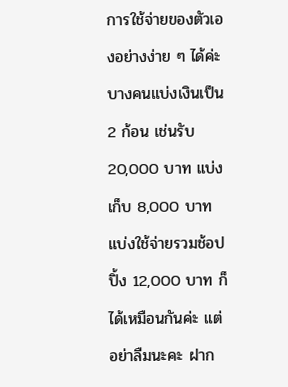การใช้จ่ายของตัวเองอย่างง่าย ๆ ได้ค่ะ บางคนแบ่งเงินเป็น 2 ก้อน เช่นรับ 20,000 บาท แบ่งเก็บ 8,000 บาท แบ่งใช้จ่ายรวมช้อปปิ้ง 12,000 บาท ก็ได้เหมือนกันค่ะ แต่อย่าลืมนะคะ ฝาก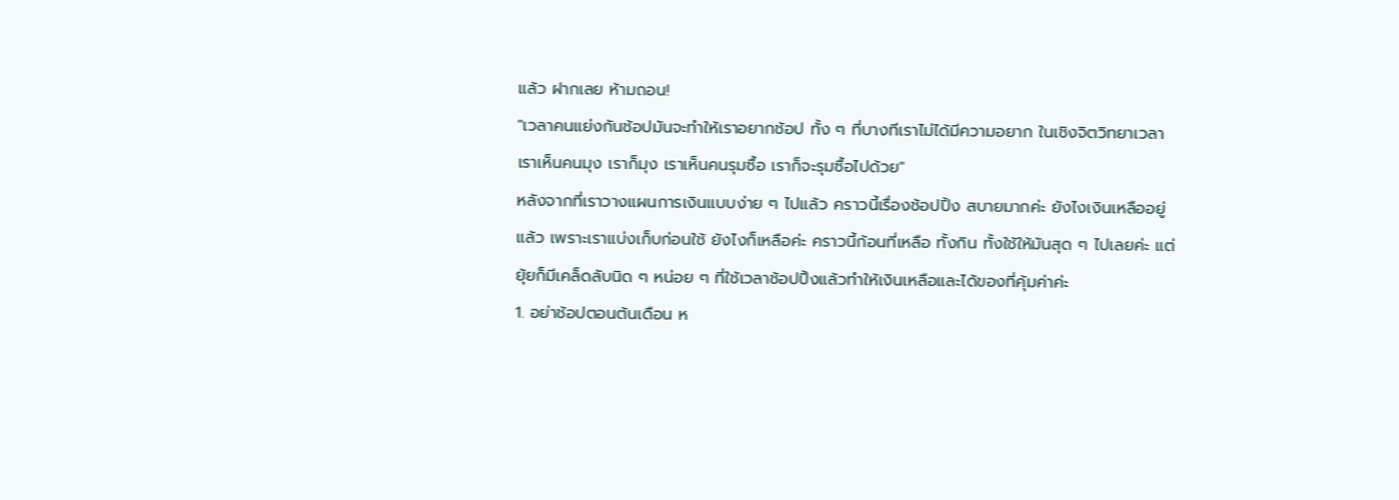แล้ว ฝากเลย ห้ามถอน!
"เวลาคนแย่งกันช้อปมันจะทำให้เราอยากช้อป ทั้ง ๆ ที่บางทีเราไม่ได้มีความอยาก ในเชิงจิตวิทยาเวลาเราเห็นคนมุง เราก็มุง เราเห็นคนรุมซื้อ เราก็จะรุมซื้อไปด้วย"
หลังจากที่เราวางแผนการเงินแบบง่าย ๆ ไปแล้ว คราวนี้เรื่องช้อปปิ้ง สบายมากค่ะ ยังไงเงินเหลืออยู่แล้ว เพราะเราแบ่งเก็บก่อนใช้ ยังไงก็เหลือค่ะ คราวนี้ก้อนที่เหลือ ทั้งกิน ทั้งใช้ให้มันสุด ๆ ไปเลยค่ะ แต่ยุ้ยก็มีเคล็ดลับนิด ๆ หน่อย ๆ ที่ใช้เวลาช้อปปิ้งแล้วทำให้เงินเหลือและได้ของที่คุ้มค่าค่ะ
1. อย่าช้อปตอนต้นเดือน ห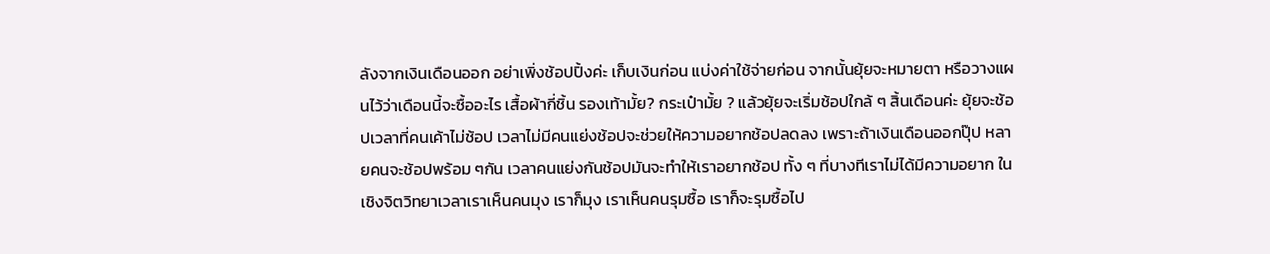ลังจากเงินเดือนออก อย่าเพิ่งช้อปปิ้งค่ะ เก็บเงินก่อน แบ่งค่าใช้จ่ายก่อน จากนั้นยุ้ยจะหมายตา หรือวางแผนไว้ว่าเดือนนี้จะซื้ออะไร เสื้อผ้ากี่ชิ้น รองเท้ามั้ย? กระเป๋ามั้ย ? แล้วยุ้ยจะเริ่มช้อปใกล้ ๆ สิ้นเดือนค่ะ ยุ้ยจะช้อปเวลาที่คนเค้าไม่ช้อป เวลาไม่มีคนแย่งช้อปจะช่วยให้ความอยากช้อปลดลง เพราะถ้าเงินเดือนออกปุ๊ป หลายคนจะช้อปพร้อม ๆกัน เวลาคนแย่งกันช้อปมันจะทำให้เราอยากช้อป ทั้ง ๆ ที่บางทีเราไม่ได้มีความอยาก ในเชิงจิตวิทยาเวลาเราเห็นคนมุง เราก็มุง เราเห็นคนรุมซื้อ เราก็จะรุมซื้อไป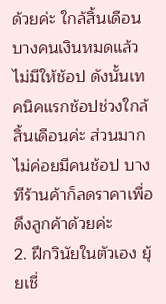ด้วยค่ะ ใกล้สิ้นเดือนบางคนเงินหมดแล้วไม่มีให้ช้อป ดังนั้นเทคนิคแรกช้อปช่วงใกล้สิ้นเดือนค่ะ ส่วนมากไม่ค่อยมีคนช้อป บางทีร้านค้าก็ลดราคาเพื่อดึงลูกค้าด้วยค่ะ
2. ฝึกวินัยในตัวเอง ยุ้ยเชื่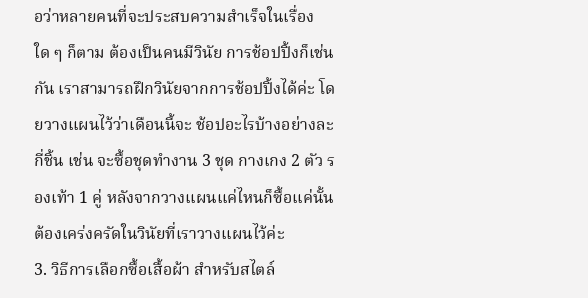อว่าหลายคนที่จะประสบความสำเร็จในเรื่องใด ๆ ก็ตาม ต้องเป็นคนมีวินัย การช้อปปิ้งก็เช่นกัน เราสามารถฝึกวินัยจากการช้อปปิ้งได้ค่ะ โดยวางแผนไว้ว่าเดือนนี้จะ ช้อปอะไรบ้างอย่างละกี่ชิ้น เช่น จะซื้อชุดทำงาน 3 ชุด กางเกง 2 ตัว รองเท้า 1 คู่ หลังจากวางแผนแค่ไหนก็ซื้อแค่นั้น ต้องเคร่งครัดในวินัยที่เราวางแผนไว้ค่ะ
3. วิธีการเลือกซื้อเสื้อผ้า สำหรับสไตล์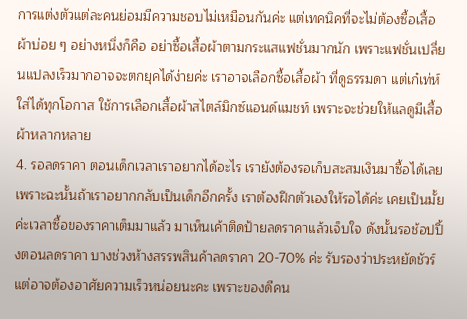การแต่งตัวแต่ละคนย่อมมีความชอบไม่เหมือนกันค่ะ แต่เทคนิคที่จะไม่ต้องซื้อเสื้อผ้าบ่อย ๆ อย่างหนึ่งก็คือ อย่าซื้อเสื้อผ้าตามกระแสแฟชั่นมากนัก เพราะแฟชั่นเปลี่ยนแปลงเร็วมากอาจจะตกยุคได้ง่ายค่ะ เราอาจเลือกซื้อเสื้อผ้า ที่ดูธรรมดา แต่เก๋เท่ห์ ใส่ได้ทุกโอกาส ใช้การเลือกเสื้อผ้าสไตล์มิกซ์แอนด์แมชท์ เพราะจะช่วยให้แลดูมีเสื้อผ้าหลากหลาย
4. รอลดราคา ตอนเด็กเวลาเราอยากได้อะไร เรายังต้องรอเก็บสะสมเงินมาซื้อได้เลย เพราะฉะนั้นถ้าเราอยากกลับเป็นเด็กอีกครั้ง เราต้องฝึกตัวเองให้รอได้ค่ะ เคยเป็นมั้ยค่ะเวลาซื้อของราคาเต็มมาแล้ว มาเห็นเค้าติดป้ายลดราคาแล้วเจ็บใจ ดังนั้นรอช้อปปิ้งตอนลดราคา บางช่วงห้างสรรพสินค้าลดราคา 20-70% ค่ะ รับรองว่าประหยัดชัวร์ แต่อาจต้องอาศัยความเร็วหน่อยนะคะ เพราะของดีคน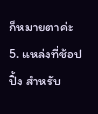ก็หมายตาค่ะ
5. แหล่งที่ช้อปปิ้ง สำหรับ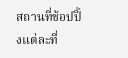สถานที่ช้อปปิ้งแต่ละที่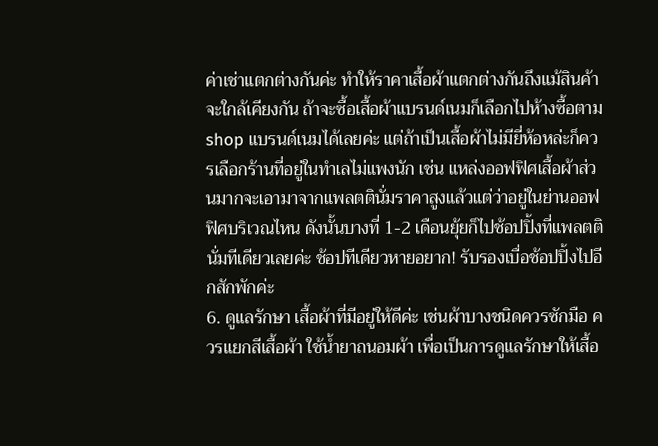ค่าเช่าแตกต่างกันค่ะ ทำให้ราคาเสื้อผ้าแตกต่างกันถึงแม้สินค้าจะใกล้เคียงกัน ถ้าจะซื้อเสื้อผ้าแบรนด์เนมก็เลือกไปห้างซื้อตาม shop แบรนด์เนมได้เลยค่ะ แต่ถ้าเป็นเสื้อผ้าไม่มียี่ห้อหล่ะก็ควรเลือกร้านที่อยู่ในทำเลไม่แพงนัก เช่น แหล่งออฟฟิศเสื้อผ้าส่วนมากจะเอามาจากแพลตตินั่มราคาสูงแล้วแต่ว่าอยู่ในย่านออฟฟิศบริเวณไหน ดังนั้นบางที่ 1-2 เดือนยุ้ยก็ไปช้อปปิ้งที่แพลตตินั่มทีเดียวเลยค่ะ ช้อปทีเดียวหายอยาก! รับรองเบื่อช้อปปิ้งไปอีกสักพักค่ะ
6. ดูแลรักษา เสื้อผ้าที่มีอยู่ให้ดีค่ะ เช่นผ้าบางชนิดควรซักมือ ควรแยกสีเสื้อผ้า ใช้น้ำยาถนอมผ้า เพื่อเป็นการดูแลรักษาให้เสื้อ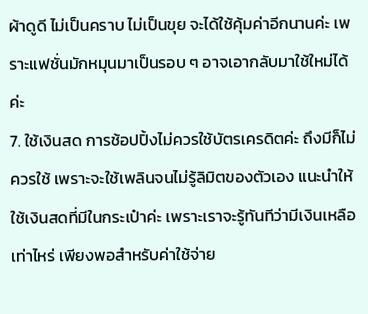ผ้าดูดี ไม่เป็นคราบ ไม่เป็นขุย จะได้ใช้คุ้มค่าอีกนานค่ะ เพราะแฟชั่นมักหมุนมาเป็นรอบ ๆ อาจเอากลับมาใช้ใหม่ได้ค่ะ
7. ใช้เงินสด การช้อปปิ้งไม่ควรใช้บัตรเครดิตค่ะ ถึงมีก็ไม่ควรใช้ เพราะจะใช้เพลินจนไม่รู้ลิมิตของตัวเอง แนะนำให้ใช้เงินสดที่มีในกระเป๋าค่ะ เพราะเราจะรู้ทันทีว่ามีเงินเหลือเท่าไหร่ เพียงพอสำหรับค่าใช้จ่าย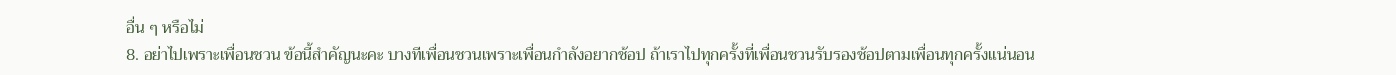อื่น ๆ หรือไม่
8. อย่าไปเพราะเพื่อนชวน ข้อนี้สำคัญนะคะ บางทีเพื่อนชวนเพราะเพื่อนกำลังอยากช้อป ถ้าเราไปทุกครั้งที่เพื่อนชวนรับรองช้อปตามเพื่อนทุกครั้งแน่นอน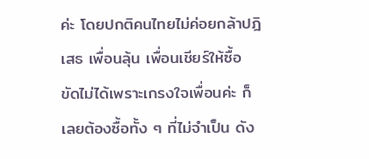ค่ะ โดยปกติคนไทยไม่ค่อยกล้าปฎิเสธ เพื่อนลุ้น เพื่อนเชียร์ให้ซื้อ ขัดไม่ได้เพราะเกรงใจเพื่อนค่ะ ก็เลยต้องซื้อทั้ง ๆ ที่ไม่จำเป็น ดัง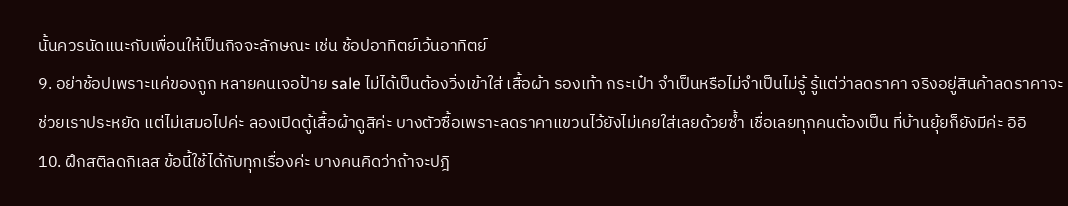นั้นควรนัดแนะกับเพื่อนให้เป็นกิจจะลักษณะ เช่น ช้อปอาทิตย์เว้นอาทิตย์
9. อย่าช้อปเพราะแค่ของถูก หลายคนเจอป้าย sale ไม่ได้เป็นต้องวิ่งเข้าใส่ เสื้อผ้า รองเท้า กระเป๋า จำเป็นหรือไม่จำเป็นไม่รู้ รู้แต่ว่าลดราคา จริงอยู่สินค้าลดราคาจะช่วยเราประหยัด แต่ไม่เสมอไปค่ะ ลองเปิดตู้เสื้อผ้าดูสิค่ะ บางตัวซื้อเพราะลดราคาแขวนไว้ยังไม่เคยใส่เลยด้วยซ้ำ เชื่อเลยทุกคนต้องเป็น ที่บ้านยุ้ยก็ยังมีค่ะ อิอิ
10. ฝึกสติลดกิเลส ข้อนี้ใช้ได้กับทุกเรื่องค่ะ บางคนคิดว่าถ้าจะปฎิ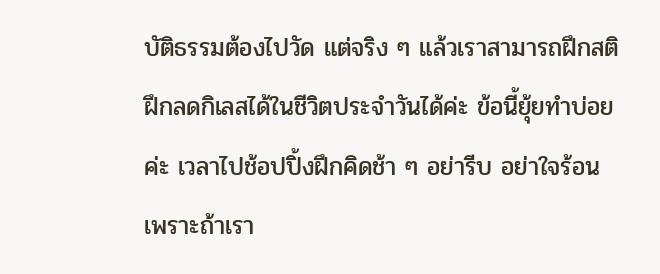บัติธรรมต้องไปวัด แต่จริง ๆ แล้วเราสามารถฝึกสติฝึกลดกิเลสได้ในชีวิตประจำวันได้ค่ะ ข้อนี้ยุ้ยทำบ่อยค่ะ เวลาไปช้อปปิ้งฝึกคิดช้า ๆ อย่ารีบ อย่าใจร้อน เพราะถ้าเรา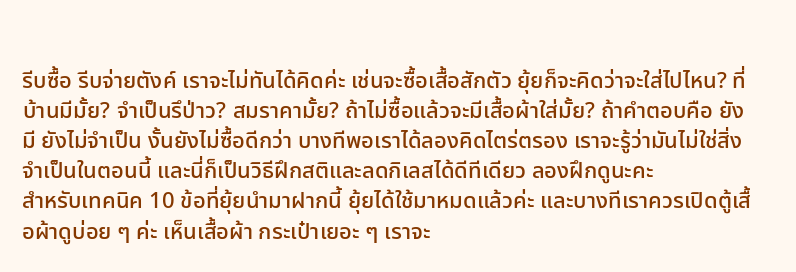รีบซื้อ รีบจ่ายตังค์ เราจะไม่ทันได้คิดค่ะ เช่นจะซื้อเสื้อสักตัว ยุ้ยก็จะคิดว่าจะใส่ไปไหน? ที่บ้านมีมั้ย? จำเป็นรึป่าว? สมราคามั้ย? ถ้าไม่ซื้อแล้วจะมีเสื้อผ้าใส่มั้ย? ถ้าคำตอบคือ ยังมี ยังไม่จำเป็น งั้นยังไม่ซื้อดีกว่า บางทีพอเราได้ลองคิดไตร่ตรอง เราจะรู้ว่ามันไม่ใช่สิ่งจำเป็นในตอนนี้ และนี่ก็เป็นวิธีฝึกสติและลดกิเลสได้ดีทีเดียว ลองฝึกดูนะคะ
สำหรับเทคนิค 10 ข้อที่ยุ้ยนำมาฝากนี้ ยุ้ยได้ใช้มาหมดแล้วค่ะ และบางทีเราควรเปิดตู้เสื้อผ้าดูบ่อย ๆ ค่ะ เห็นเสื้อผ้า กระเป๋าเยอะ ๆ เราจะ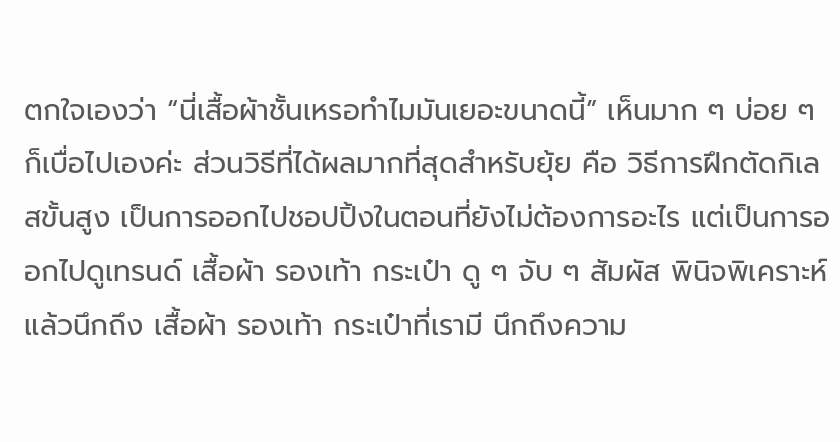ตกใจเองว่า “นี่เสื้อผ้าชั้นเหรอทำไมมันเยอะขนาดนี้” เห็นมาก ๆ บ่อย ๆ ก็เบื่อไปเองค่ะ ส่วนวิธีที่ได้ผลมากที่สุดสำหรับยุ้ย คือ วิธีการฝึกตัดกิเลสขั้นสูง เป็นการออกไปชอปปิ้งในตอนที่ยังไม่ต้องการอะไร แต่เป็นการออกไปดูเทรนด์ เสื้อผ้า รองเท้า กระเป๋า ดู ๆ จับ ๆ สัมผัส พินิจพิเคราะห์ แล้วนึกถึง เสื้อผ้า รองเท้า กระเป๋าที่เรามี นึกถึงความ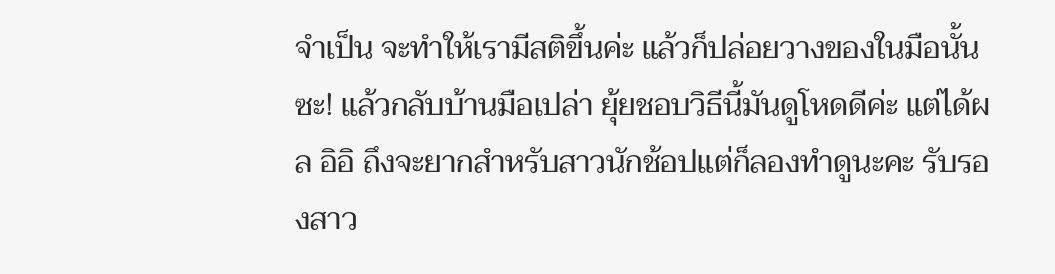จำเป็น จะทำให้เรามีสติขึ้นค่ะ แล้วก็ปล่อยวางของในมือนั้นซะ! แล้วกลับบ้านมือเปล่า ยุ้ยชอบวิธีนี้มันดูโหดดีค่ะ แต่ได้ผล อิอิ ถึงจะยากสำหรับสาวนักช้อปแต่ก็ลองทำดูนะคะ รับรองสาว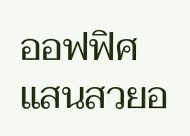ออฟฟิศแสนสวยอ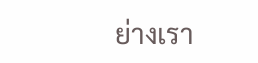ย่างเรา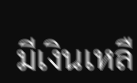มีเงินเหลื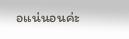อแน่นอนค่ะ